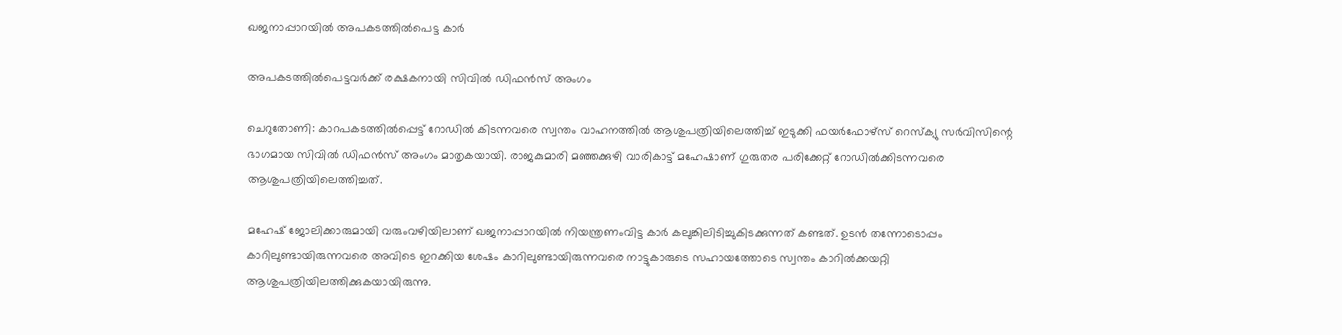ഖജനാപ്പാറയിൽ അപകടത്തിൽപെട്ട കാർ

അപകടത്തിൽപെട്ടവർക്ക് രക്ഷകനായി സിവിൽ ഡിഫൻസ് അംഗം

ചെറുതോണി: കാറപകടത്തിൽപ്പെട്ട് റോഡിൽ കിടന്നവരെ സ്വന്തം വാഹനത്തിൽ ആശുപത്രിയിലെത്തിച്ച് ഇടുക്കി ഫയർഫോഴ്സ് റെസ്ക്യു സർവിസിന്റെ ഭാഗമായ സിവിൽ ഡിഫൻസ് അംഗം മാതൃകയായി. രാജകുമാരി മഞ്ഞക്കുഴി വാരികാട്ട് മഹേഷാണ് ഗുരുതര പരിക്കേറ്റ് റോഡിൽക്കിടന്നവരെ ആശുപത്രിയിലെത്തിച്ചത്.

മഹേഷ് ജോലിക്കാരുമായി വരുംവഴിയിലാണ് ഖജനാപ്പാറയിൽ നിയന്ത്രണംവിട്ട കാർ കലുങ്കിലിടിച്ചുകിടക്കുന്നത് കണ്ടത്. ഉടൻ തന്നോടൊപ്പം കാറിലുണ്ടായിരുന്നവരെ അവിടെ ഇറക്കിയ ശേഷം കാറിലുണ്ടായിരുന്നവരെ നാട്ടുകാരുടെ സഹായത്തോടെ സ്വന്തം കാറിൽക്കയറ്റി ആശുപത്രിയിലത്തിക്കുകയായിരുന്നു.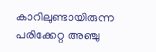കാറിലുണ്ടായിരുന്ന പരിക്കേറ്റ അഞ്ചു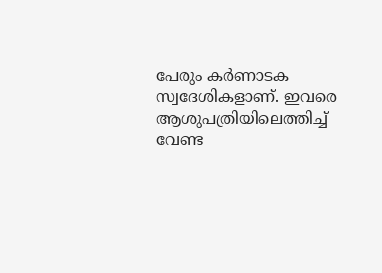പേരും കർണാടക സ്വദേശികളാണ്. ഇവരെ ആശുപത്രിയിലെത്തിച്ച്‌ വേണ്ട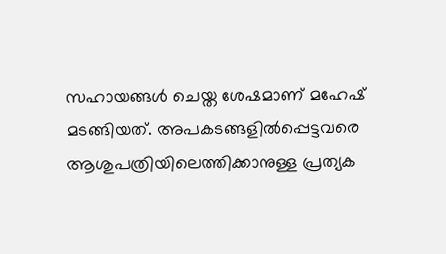സഹായങ്ങൾ ചെയ്ത ശേഷമാണ് മഹേഷ് മടങ്ങിയത്. അപകടങ്ങളിൽപ്പെട്ടവരെ ആശുപത്രിയിലെത്തിക്കാനുള്ള പ്രത്യക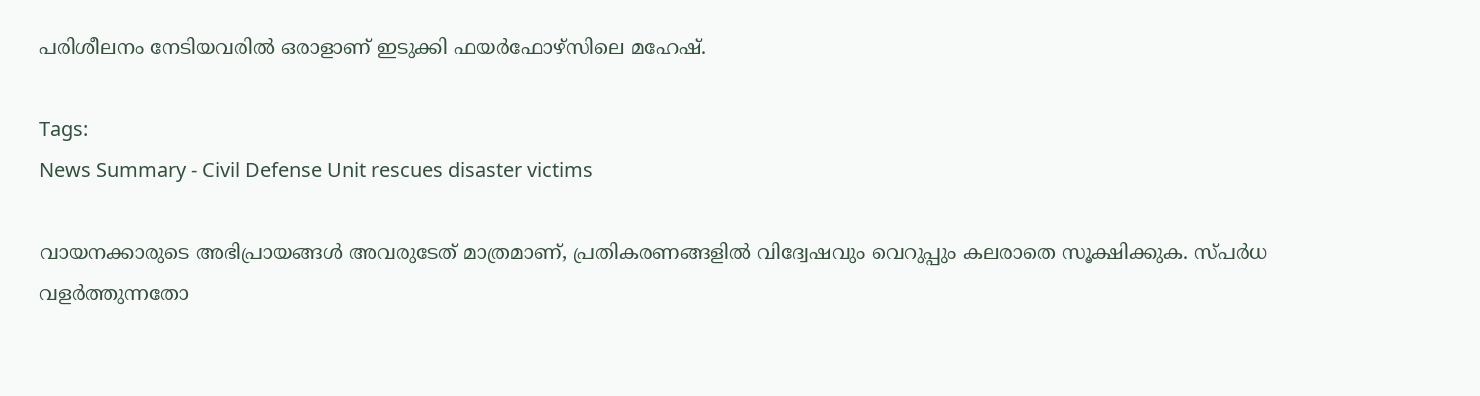പരിശീലനം നേടിയവരിൽ ഒരാളാണ് ഇടുക്കി ഫയർഫോഴ്സിലെ മഹേഷ്.

Tags:
News Summary - Civil Defense Unit rescues disaster victims

വായനക്കാരുടെ അഭിപ്രായങ്ങള്‍ അവരുടേത് മാത്രമാണ്, പ്രതികരണങ്ങളിൽ വിദ്വേഷവും വെറുപ്പും കലരാതെ സൂക്ഷിക്കുക. സ്പർധ വളർത്തുന്നതോ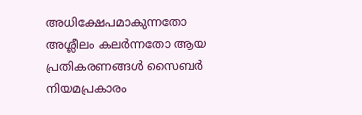അധിക്ഷേപമാകുന്നതോ അശ്ലീലം കലർന്നതോ ആയ പ്രതികരണങ്ങൾ സൈബർ നിയമപ്രകാരം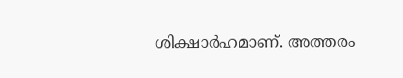ശിക്ഷാർഹമാണ്. അത്തരം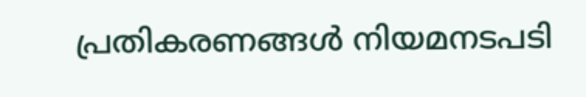പ്രതികരണങ്ങൾ നിയമനടപടി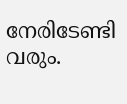നേരിടേണ്ടി വരും.